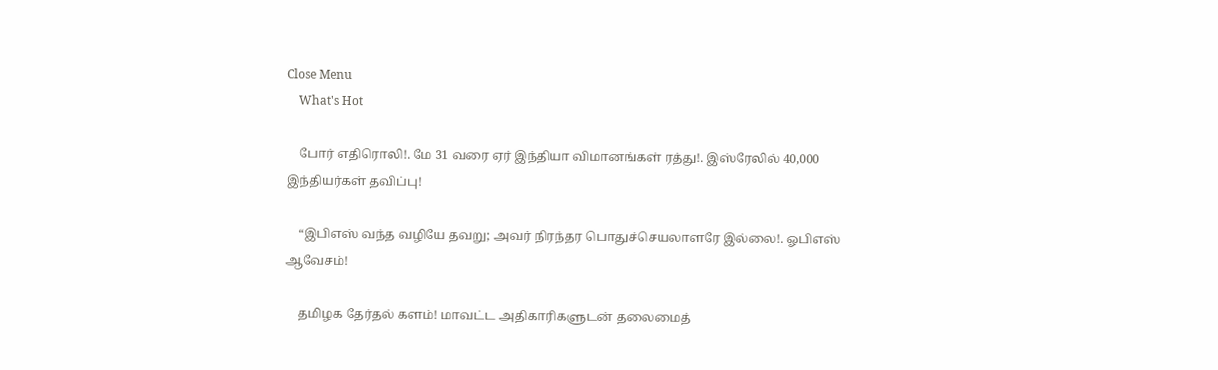Close Menu
    What's Hot

    போர் எதிரொலி!. மே 31 வரை ஏர் இந்தியா விமானங்கள் ரத்து!. இஸ்ரேலில் 40,000 இந்தியர்கள் தவிப்பு!

    “இபிஎஸ் வந்த வழியே தவறு; அவர் நிரந்தர பொதுச்செயலாளரே இல்லை!. ஓபிஎஸ் ஆவேசம்!

    தமிழக தேர்தல் களம்! மாவட்ட அதிகாரிகளுடன் தலைமைத்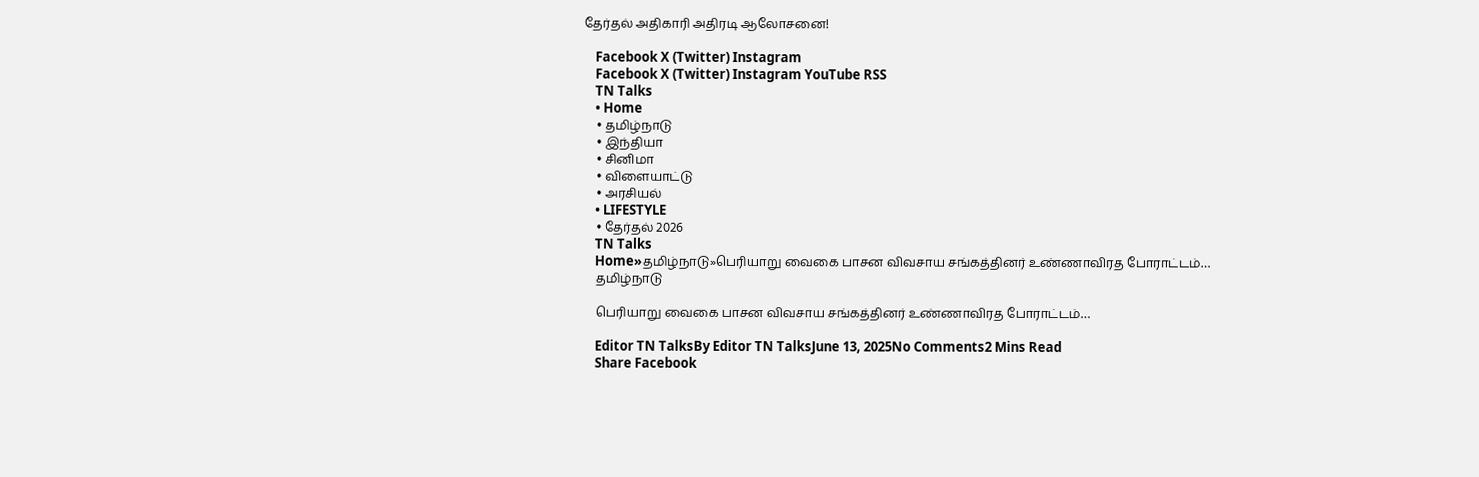தேர்தல் அதிகாரி அதிரடி ஆலோசனை!

    Facebook X (Twitter) Instagram
    Facebook X (Twitter) Instagram YouTube RSS
    TN Talks
    • Home
    • தமிழ்நாடு
    • இந்தியா
    • சினிமா
    • விளையாட்டு
    • அரசியல்
    • LIFESTYLE
    • தேர்தல் 2026
    TN Talks
    Home»தமிழ்நாடு»பெரியாறு வைகை பாசன விவசாய சங்கத்தினர் உண்ணாவிரத போராட்டம்…
    தமிழ்நாடு

    பெரியாறு வைகை பாசன விவசாய சங்கத்தினர் உண்ணாவிரத போராட்டம்…

    Editor TN TalksBy Editor TN TalksJune 13, 2025No Comments2 Mins Read
    Share Facebook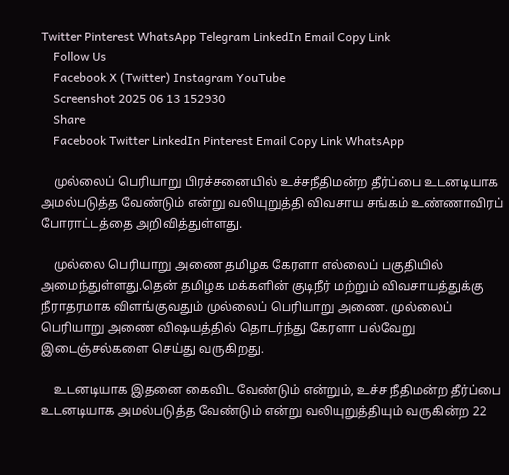Twitter Pinterest WhatsApp Telegram LinkedIn Email Copy Link
    Follow Us
    Facebook X (Twitter) Instagram YouTube
    Screenshot 2025 06 13 152930
    Share
    Facebook Twitter LinkedIn Pinterest Email Copy Link WhatsApp

    முல்லைப் பெரியாறு பிரச்சனையில் உச்சநீதிமன்ற தீர்ப்பை உடனடியாக அமல்படுத்த வேண்டும் என்று வலியுறுத்தி விவசாய சங்கம் உண்ணாவிரப் போராட்டத்தை அறிவித்துள்ளது.

    முல்லை பெரியாறு அணை தமிழக கேரளா எல்லைப் பகுதியில் அமைந்துள்ளது.தென் தமிழக மக்களின் குடிநீர் மற்றும் விவசாயத்துக்கு நீராதரமாக விளங்குவதும் முல்லைப் பெரியாறு அணை. முல்லைப் பெரியாறு அணை விஷயத்தில் தொடர்ந்து கேரளா பல்வேறு இடைஞ்சல்களை செய்து வருகிறது.

    உடனடியாக இதனை கைவிட வேண்டும் என்றும், உச்ச நீதிமன்ற தீர்ப்பை உடனடியாக அமல்படுத்த வேண்டும் என்று வலியுறுத்தியும் வருகின்ற 22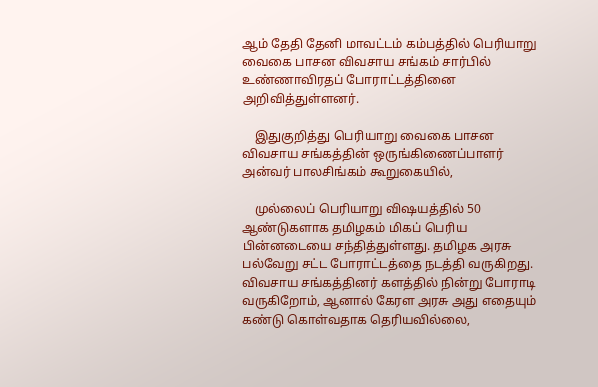ஆம் தேதி தேனி மாவட்டம் கம்பத்தில் பெரியாறு வைகை பாசன விவசாய சங்கம் சார்பில் உண்ணாவிரதப் போராட்டத்தினை அறிவித்துள்ளனர்.

    இதுகுறித்து பெரியாறு வைகை பாசன விவசாய சங்கத்தின் ஒருங்கிணைப்பாளர் அன்வர் பாலசிங்கம் கூறுகையில்,

    முல்லைப் பெரியாறு விஷயத்தில் 50 ஆண்டுகளாக தமிழகம் மிகப் பெரிய பின்னடையை சந்தித்துள்ளது. தமிழக அரசு பல்வேறு சட்ட போராட்டத்தை நடத்தி வருகிறது. விவசாய சங்கத்தினர் களத்தில் நின்று போராடி வருகிறோம், ஆனால் கேரள அரசு அது எதையும் கண்டு கொள்வதாக தெரியவில்லை,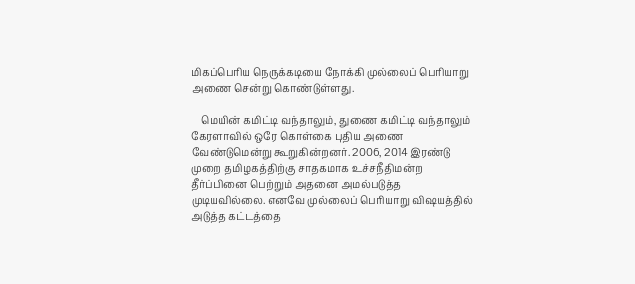மிகப்பெரிய நெருக்கடியை நோக்கி முல்லைப் பெரியாறு அணை சென்று கொண்டுள்ளது.

    மெயின் கமிட்டி வந்தாலும், துணை கமிட்டி வந்தாலும் கேரளாவில் ஒரே கொள்கை புதிய அணை வேண்டுமென்று கூறுகின்றனர். 2006, 2014 இரண்டு முறை தமிழகத்திற்கு சாதகமாக உச்சநீதிமன்ற தீர்ப்பினை பெற்றும் அதனை அமல்படுத்த முடியவில்லை. எனவே முல்லைப் பெரியாறு விஷயத்தில் அடுத்த கட்டத்தை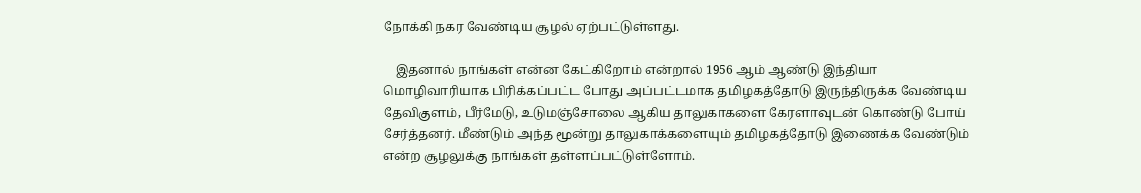நோக்கி நகர வேண்டிய சூழல் ஏற்பட்டுள்ளது.

    இதனால் நாங்கள் என்ன கேட்கிறோம் என்றால் 1956 ஆம் ஆண்டு இந்தியா மொழிவாரியாக பிரிக்கப்பட்ட போது அப்பட்டமாக தமிழகத்தோடு இருந்திருக்க வேண்டிய தேவிகுளம், பீர்மேடு, உடுமஞ்சோலை ஆகிய தாலுகாகளை கேரளாவுடன் கொண்டு போய் சேர்த்தனர். மீண்டும் அந்த மூன்று தாலுகாக்களையும் தமிழகத்தோடு இணைக்க வேண்டும் என்ற சூழலுக்கு நாங்கள் தள்ளப்பட்டுள்ளோம்.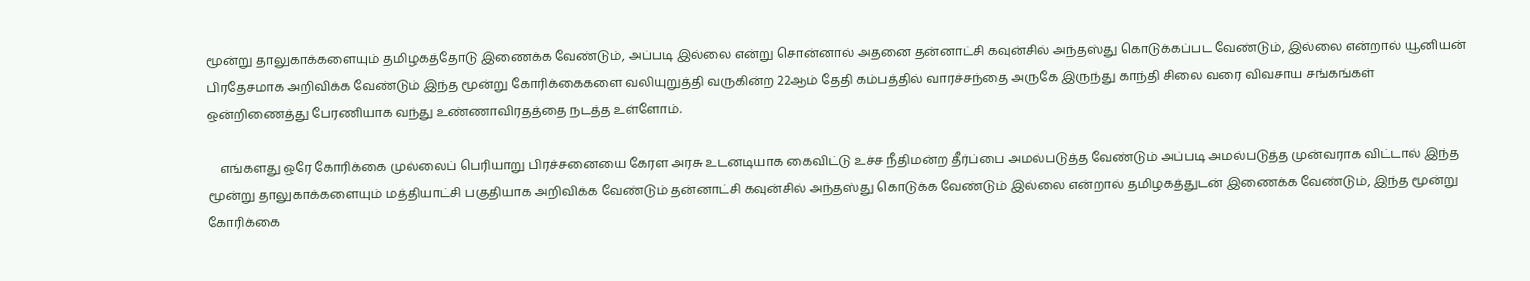மூன்று தாலுகாக்களையும் தமிழகத்தோடு இணைக்க வேண்டும், அப்படி இல்லை என்று சொன்னால் அதனை தன்னாட்சி கவுன்சில் அந்தஸ்து கொடுக்கப்பட வேண்டும், இல்லை என்றால் யூனியன் பிரதேசமாக அறிவிக்க வேண்டும் இந்த மூன்று கோரிக்கைகளை வலியுறுத்தி வருகின்ற 22ஆம் தேதி கம்பத்தில் வாரச்சந்தை அருகே இருந்து காந்தி சிலை வரை விவசாய சங்கங்கள் ஒன்றிணைத்து பேரணியாக வந்து உண்ணாவிரதத்தை நடத்த உள்ளோம்.

    எங்களது ஒரே கோரிக்கை முல்லைப் பெரியாறு பிரச்சனையை கேரள அரசு உடனடியாக கைவிட்டு உச்ச நீதிமன்ற தீர்ப்பை அமல்படுத்த வேண்டும் அப்படி அமல்படுத்த முன்வராக விட்டால் இந்த மூன்று தாலுகாக்களையும் மத்தியாட்சி பகுதியாக அறிவிக்க வேண்டும் தன்னாட்சி கவுன்சில் அந்தஸ்து கொடுக்க வேண்டும் இல்லை என்றால் தமிழகத்துடன் இணைக்க வேண்டும், இந்த மூன்று கோரிக்கை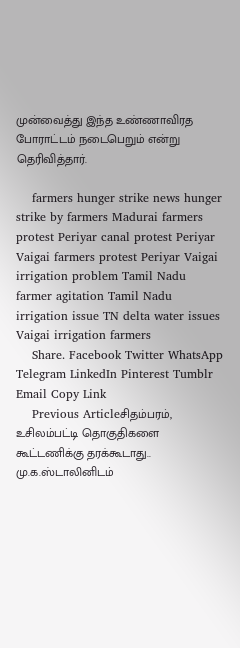முன்வைத்து இந்த உண்ணாவிரத போராட்டம் நடைபெறும் என்று தெரிவித்தார்.

    farmers hunger strike news hunger strike by farmers Madurai farmers protest Periyar canal protest Periyar Vaigai farmers protest Periyar Vaigai irrigation problem Tamil Nadu farmer agitation Tamil Nadu irrigation issue TN delta water issues Vaigai irrigation farmers
    Share. Facebook Twitter WhatsApp Telegram LinkedIn Pinterest Tumblr Email Copy Link
    Previous Articleசிதம்பரம், உசிலம்பட்டி தொகுதிகளை கூட்டணிக்கு தரக்கூடாது.. மு.க.ஸ்டாலினிடம்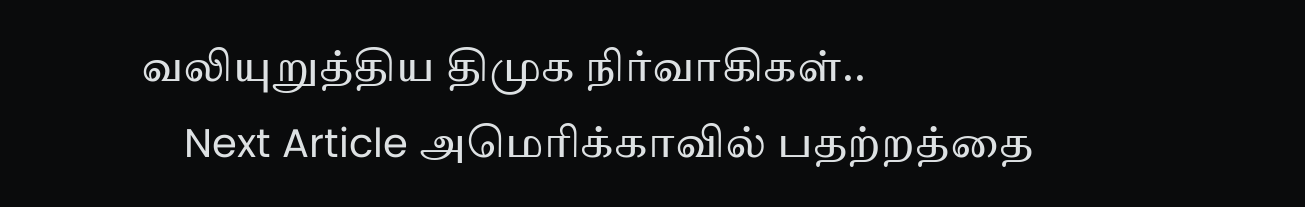வலியுறுத்திய திமுக நிர்வாகிகள்..
    Next Article அமெரிக்காவில் பதற்றத்தை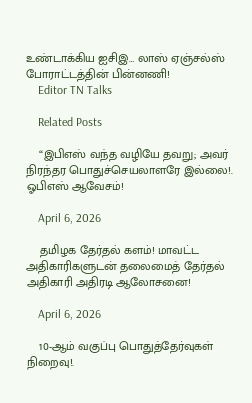உண்டாக்கிய ஐசிஇ… லாஸ் ஏஞ்சல்ஸ் போராட்டத்தின் பின்னணி!
    Editor TN Talks

    Related Posts

    “இபிஎஸ் வந்த வழியே தவறு; அவர் நிரந்தர பொதுச்செயலாளரே இல்லை!. ஓபிஎஸ் ஆவேசம்!

    April 6, 2026

    தமிழக தேர்தல் களம்! மாவட்ட அதிகாரிகளுடன் தலைமைத் தேர்தல் அதிகாரி அதிரடி ஆலோசனை!

    April 6, 2026

    10-ஆம் வகுப்பு பொதுத்தேர்வுகள் நிறைவு!.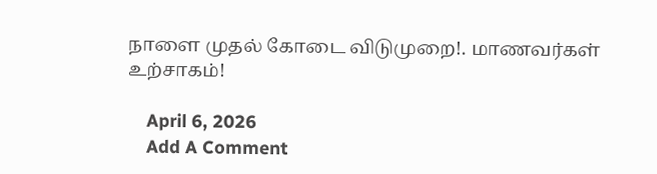நாளை முதல் கோடை விடுமுறை!. மாணவர்கள் உற்சாகம்!

    April 6, 2026
    Add A Comment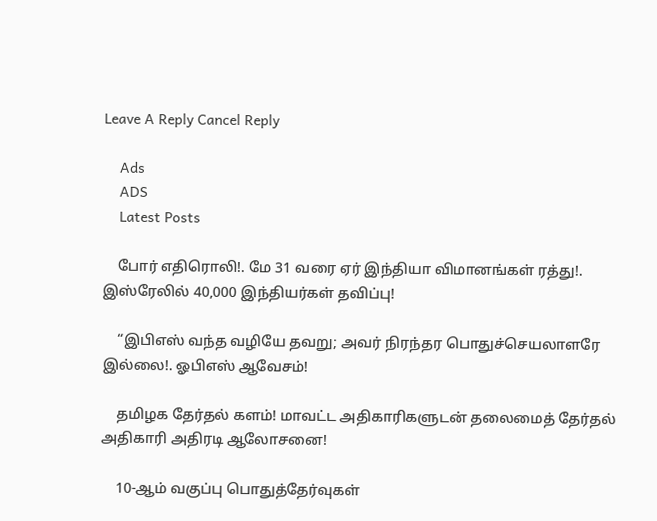Leave A Reply Cancel Reply

    Ads
    ADS
    Latest Posts

    போர் எதிரொலி!. மே 31 வரை ஏர் இந்தியா விமானங்கள் ரத்து!. இஸ்ரேலில் 40,000 இந்தியர்கள் தவிப்பு!

    “இபிஎஸ் வந்த வழியே தவறு; அவர் நிரந்தர பொதுச்செயலாளரே இல்லை!. ஓபிஎஸ் ஆவேசம்!

    தமிழக தேர்தல் களம்! மாவட்ட அதிகாரிகளுடன் தலைமைத் தேர்தல் அதிகாரி அதிரடி ஆலோசனை!

    10-ஆம் வகுப்பு பொதுத்தேர்வுகள்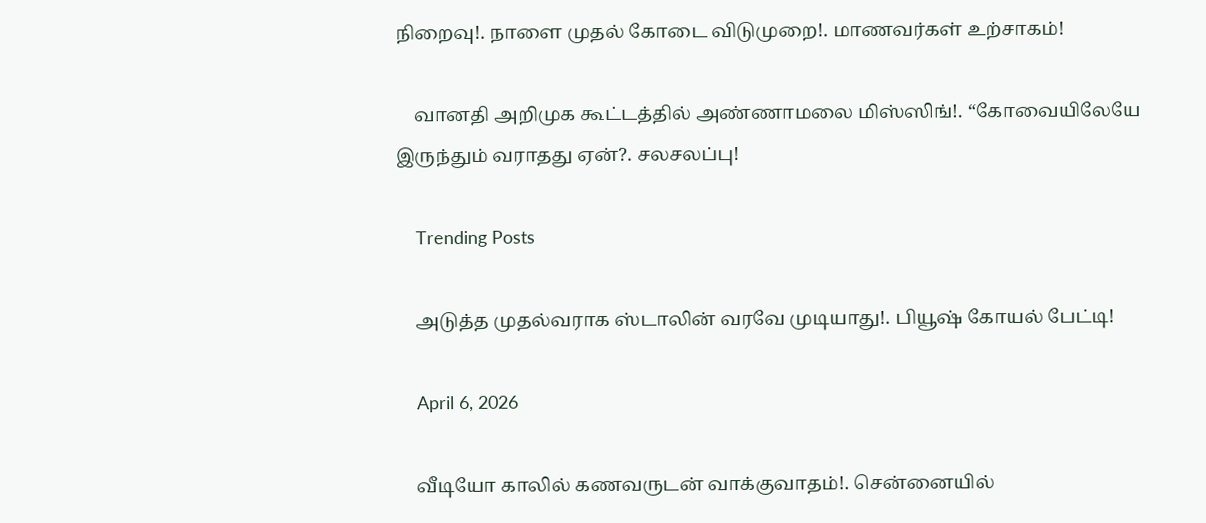நிறைவு!. நாளை முதல் கோடை விடுமுறை!. மாணவர்கள் உற்சாகம்!

    வானதி அறிமுக கூட்டத்தில் அண்ணாமலை மிஸ்ஸிங்!. “கோவையிலேயே இருந்தும் வராதது ஏன்?. சலசலப்பு!

    Trending Posts

    அடுத்த முதல்வராக ஸ்டாலின் வரவே முடியாது!. பியூஷ் கோயல் பேட்டி!

    April 6, 2026

    வீடியோ காலில் கணவருடன் வாக்குவாதம்!. சென்னையில்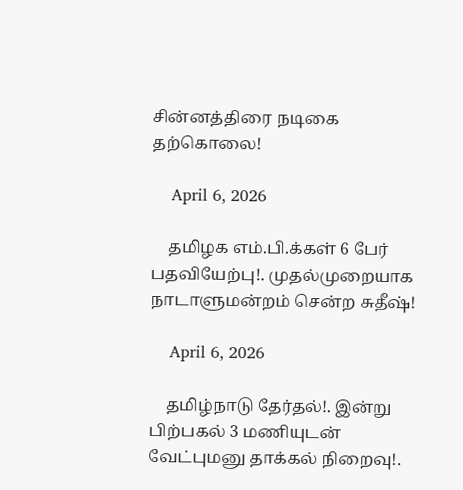சின்னத்திரை நடிகை தற்கொலை!

    April 6, 2026

    தமிழக எம்.பி.க்கள் 6 பேர் பதவியேற்பு!. முதல்முறையாக நாடாளுமன்றம் சென்ற சுதீஷ்!

    April 6, 2026

    தமிழ்நாடு தேர்தல்!. இன்று பிற்பகல் 3 மணியுடன் வேட்புமனு தாக்கல் நிறைவு!.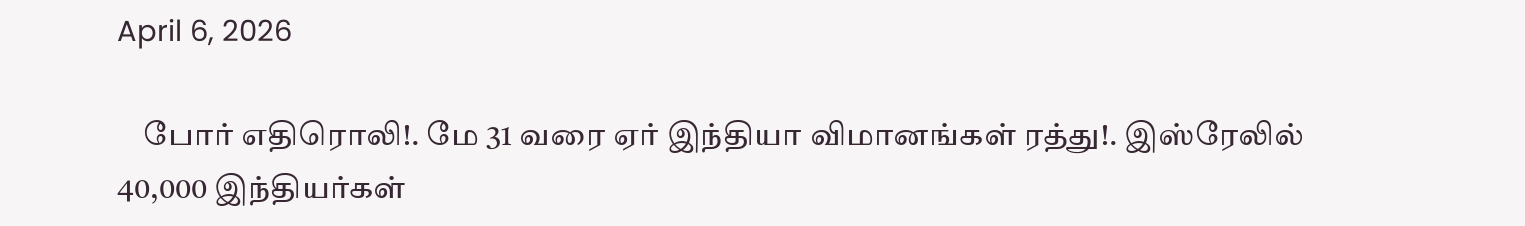April 6, 2026

    போர் எதிரொலி!. மே 31 வரை ஏர் இந்தியா விமானங்கள் ரத்து!. இஸ்ரேலில் 40,000 இந்தியர்கள்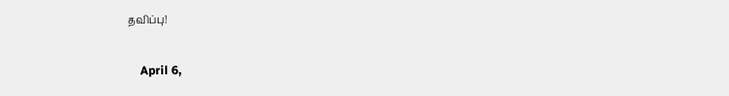தவிப்பு!

    April 6,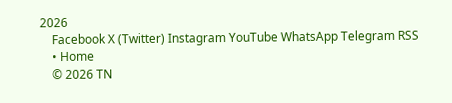2026
    Facebook X (Twitter) Instagram YouTube WhatsApp Telegram RSS
    • Home
    © 2026 TN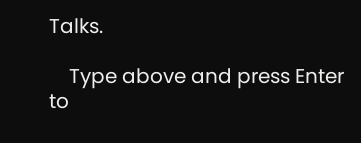Talks.

    Type above and press Enter to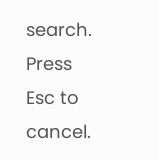search. Press Esc to cancel.